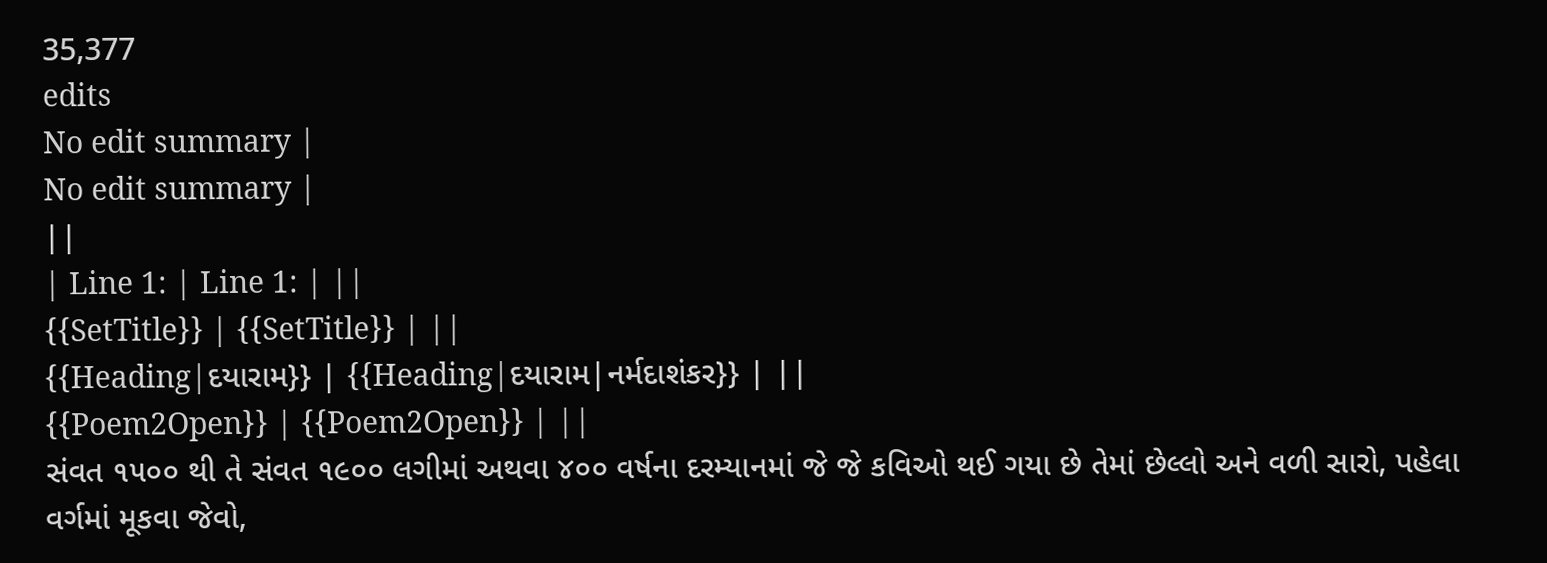35,377
edits
No edit summary |
No edit summary |
||
| Line 1: | Line 1: | ||
{{SetTitle}} | {{SetTitle}} | ||
{{Heading|દયારામ}} | {{Heading|દયારામ|નર્મદાશંકર}} | ||
{{Poem2Open}} | {{Poem2Open}} | ||
સંવત ૧૫૦૦ થી તે સંવત ૧૯૦૦ લગીમાં અથવા ૪૦૦ વર્ષના દરમ્યાનમાં જે જે કવિઓ થઈ ગયા છે તેમાં છેલ્લો અને વળી સારો, પહેલા વર્ગમાં મૂકવા જેવો,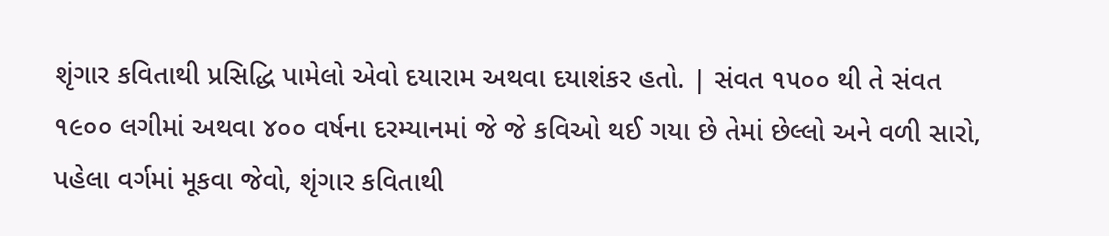શૃંગાર કવિતાથી પ્રસિદ્ધિ પામેલો એવો દયારામ અથવા દયાશંકર હતો. | સંવત ૧૫૦૦ થી તે સંવત ૧૯૦૦ લગીમાં અથવા ૪૦૦ વર્ષના દરમ્યાનમાં જે જે કવિઓ થઈ ગયા છે તેમાં છેલ્લો અને વળી સારો, પહેલા વર્ગમાં મૂકવા જેવો, શૃંગાર કવિતાથી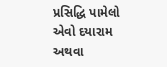પ્રસિદ્ધિ પામેલો એવો દયારામ અથવા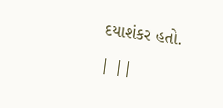દયાશંકર હતો. | ||